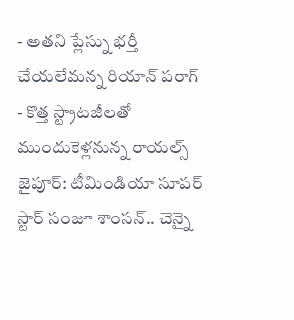- అతని ప్లేస్ను భర్తీ చేయలేమన్న రియాన్ పరాగ్
- కొత్త స్ట్రాటజీలతో ముందుకెళ్లనున్న రాయల్స్
జైపూర్: టీమిండియా సూపర్ స్టార్ సంజూ శాంసన్.. చెన్నై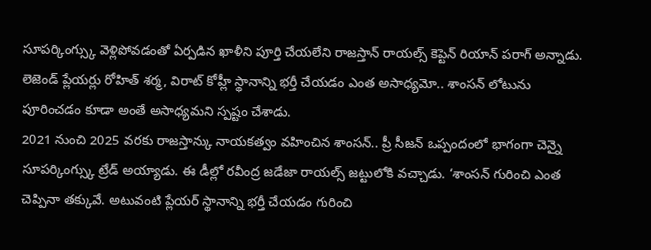సూపర్కింగ్స్కు వెళ్లిపోవడంతో ఏర్పడిన ఖాళీని పూర్తి చేయలేని రాజస్తాన్ రాయల్స్ కెప్టెన్ రియాన్ పరాగ్ అన్నాడు. లెజెండ్ ప్లేయర్లు రోహిత్ శర్మ, విరాట్ కోహ్లీ స్థానాన్ని భర్తీ చేయడం ఎంత అసాధ్యమో.. శాంసన్ లోటును పూరించడం కూడా అంతే అసాధ్యమని స్పష్టం చేశాడు.
2021 నుంచి 2025 వరకు రాజస్తాన్కు నాయకత్వం వహించిన శాంసన్.. ప్రీ సీజన్ ఒప్పందంలో భాగంగా చెన్నై సూపర్కింగ్స్కు ట్రేడ్ అయ్యాడు. ఈ డీల్లో రవీంద్ర జడేజా రాయల్స్ జట్టులోకి వచ్చాడు. ‘శాంసన్ గురించి ఎంత చెప్పినా తక్కువే. అటువంటి ప్లేయర్ స్థానాన్ని భర్తీ చేయడం గురించి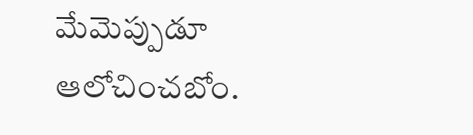మేమెప్పుడూ ఆలోచించబోం.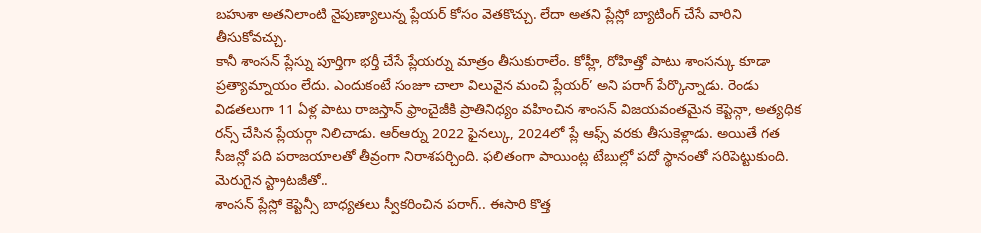బహుశా అతనిలాంటి నైపుణ్యాలున్న ప్లేయర్ కోసం వెతకొచ్చు. లేదా అతని ప్లేస్లో బ్యాటింగ్ చేసే వారిని తీసుకోవచ్చు.
కానీ శాంసన్ ప్లేస్ను పూర్తిగా భర్తీ చేసే ప్లేయర్ను మాత్రం తీసుకురాలేం. కోహ్లీ, రోహిత్తో పాటు శాంసన్కు కూడా ప్రత్యామ్నాయం లేదు. ఎందుకంటే సంజూ చాలా విలువైన మంచి ప్లేయర్’ అని పరాగ్ పేర్కొన్నాడు. రెండు విడతలుగా 11 ఏళ్ల పాటు రాజస్తాన్ ఫ్రాంచైజీకి ప్రాతినిధ్యం వహించిన శాంసన్ విజయవంతమైన కెప్టెన్గా, అత్యధిక రన్స్ చేసిన ప్లేయర్గా నిలిచాడు. ఆర్ఆర్ను 2022 ఫైనల్కు, 2024లో ప్లే ఆఫ్స్ వరకు తీసుకెళ్లాడు. అయితే గత సీజన్లో పది పరాజయాలతో తీవ్రంగా నిరాశపర్చింది. ఫలితంగా పాయింట్ల టేబుల్లో పదో స్థానంతో సరిపెట్టుకుంది.
మెరుగైన స్ట్రాటజీతో..
శాంసన్ ప్లేస్లో కెప్టెన్సీ బాధ్యతలు స్వీకరించిన పరాగ్.. ఈసారి కొత్త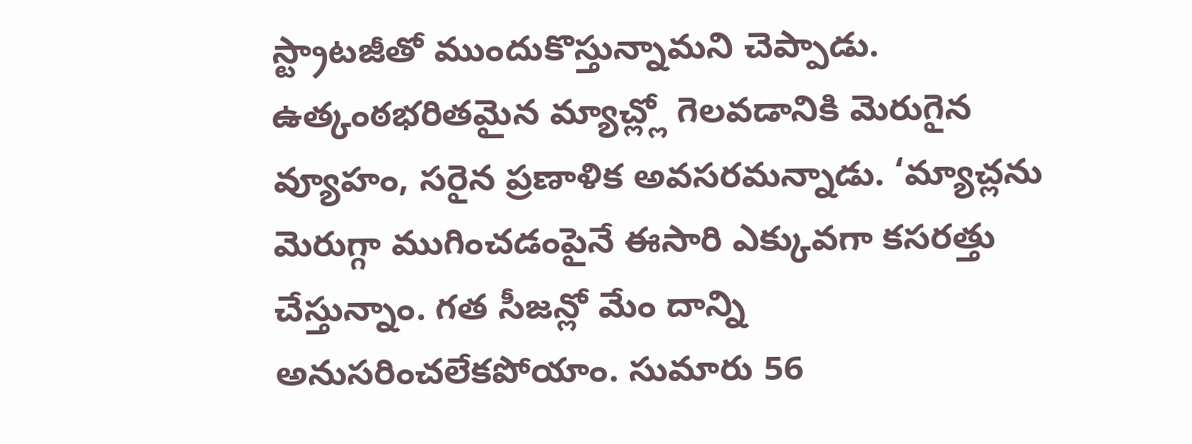స్ట్రాటజీతో ముందుకొస్తున్నామని చెప్పాడు. ఉత్కంఠభరితమైన మ్యాచ్ల్లో గెలవడానికి మెరుగైన వ్యూహం, సరైన ప్రణాళిక అవసరమన్నాడు. ‘మ్యాచ్లను మెరుగ్గా ముగించడంపైనే ఈసారి ఎక్కువగా కసరత్తు చేస్తున్నాం. గత సీజన్లో మేం దాన్ని అనుసరించలేకపోయాం. సుమారు 56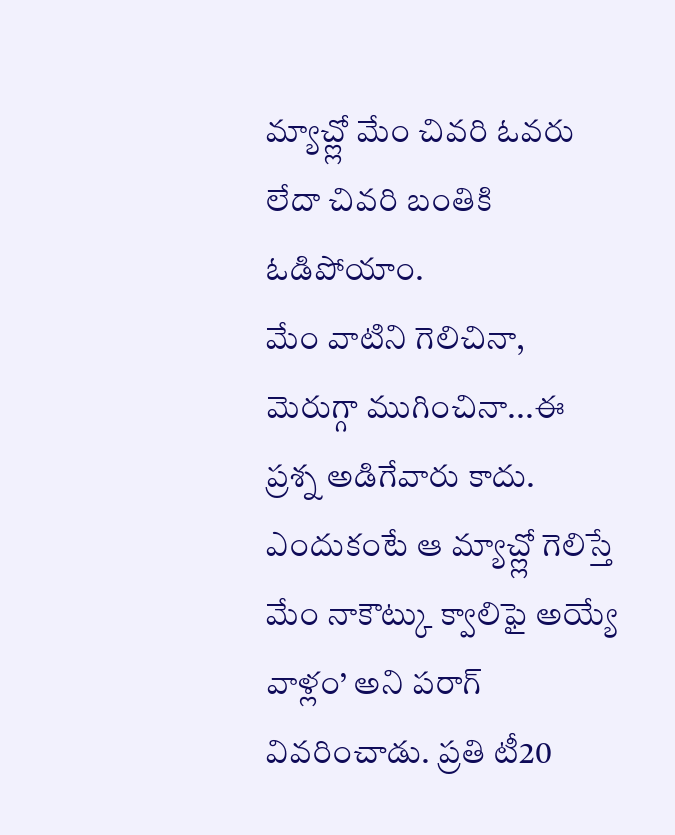మ్యాచ్ల్లో మేం చివరి ఓవరు లేదా చివరి బంతికి ఓడిపోయాం.
మేం వాటిని గెలిచినా, మెరుగ్గా ముగించినా...ఈ ప్రశ్న అడిగేవారు కాదు. ఎందుకంటే ఆ మ్యాచ్ల్లో గెలిస్తే మేం నాకౌట్కు క్వాలిఫై అయ్యే వాళ్లం’ అని పరాగ్ వివరించాడు. ప్రతి టీ20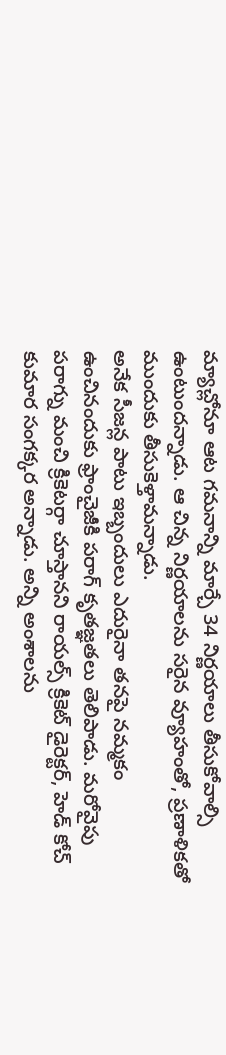మ్యాచ్లోనూ ఆట గమనాన్ని మార్చే 34 నిర్ణయాలు తీసుకోవాల్సి ఉంటుందన్నాడు. ఆ చిన్న నిర్ణయాలను సరైన వ్యూహంతో, ప్రణాళికతో ముందుకు తీసుకెళ్తామన్నాడు.
అనేక సీజన్ల పాటు ఇబ్బందులు ఎదురైనా తనపై నమ్మకం ఉంచినందుకు ఫ్రాంచైజీకి పరాగ్ కృతజ్ఞతలు తెలిపాడు. మరోవైపు పరాగ్ను మంచి క్రికెటర్గా చూస్తానని రాయల్స్ క్రికెట్ డైరెక్టర్, హెడ్ కోచ్ కుమార సంగక్కర అన్నాడు. అన్ని అంశాలను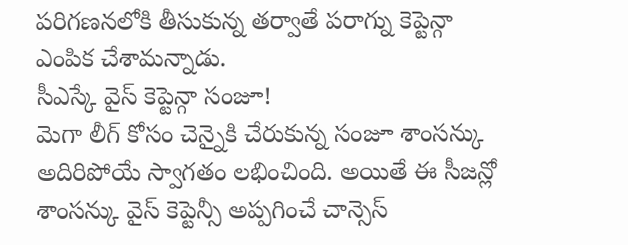పరిగణనలోకి తీసుకున్న తర్వాతే పరాగ్ను కెప్టెన్గా ఎంపిక చేశామన్నాడు.
సీఎస్కే వైస్ కెప్టెన్గా సంజూ!
మెగా లీగ్ కోసం చెన్నైకి చేరుకున్న సంజూ శాంసన్కు అదిరిపోయే స్వాగతం లభించింది. అయితే ఈ సీజన్లో శాంసన్కు వైస్ కెప్టెన్సీ అప్పగించే చాన్సెస్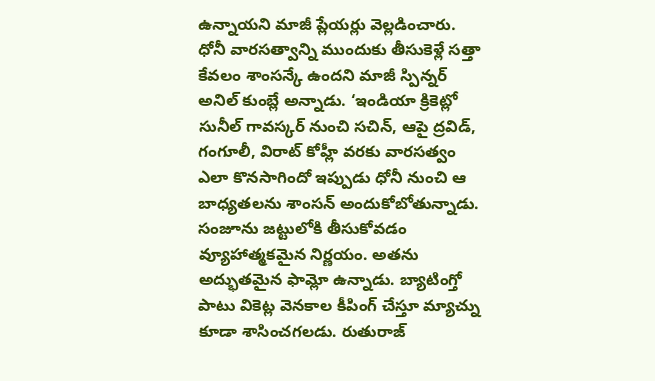ఉన్నాయని మాజీ ప్లేయర్లు వెల్లడించారు. ధోనీ వారసత్వాన్ని ముందుకు తీసుకెళ్లే సత్తా కేవలం శాంసన్కే ఉందని మాజీ స్పిన్నర్ అనిల్ కుంబ్లే అన్నాడు. ‘ఇండియా క్రికెట్లో సునీల్ గావస్కర్ నుంచి సచిన్, ఆపై ద్రవిడ్, గంగూలీ, విరాట్ కోహ్లీ వరకు వారసత్వం ఎలా కొనసాగిందో ఇప్పుడు ధోనీ నుంచి ఆ బాధ్యతలను శాంసన్ అందుకోబోతున్నాడు. సంజూను జట్టులోకి తీసుకోవడం వ్యూహాత్మకమైన నిర్ణయం. అతను అద్భుతమైన ఫామ్లో ఉన్నాడు. బ్యాటింగ్తో పాటు వికెట్ల వెనకాల కీపింగ్ చేస్తూ మ్యాచ్ను కూడా శాసించగలడు. రుతురాజ్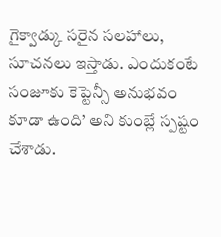గైక్వాడ్కు సరైన సలహాలు, సూచనలు ఇస్తాడు. ఎందుకంటే సంజూకు కెప్టెన్సీ అనుభవం కూడా ఉంది’ అని కుంబ్లే స్పష్టం చేశాడు.